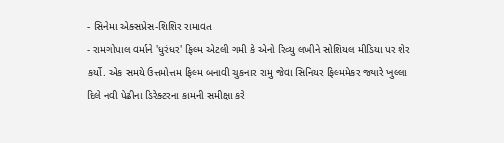- સિનેમા એક્સપ્રેસ-શિશિર રામાવત
- રામગોપાલ વર્માને 'ધુરંધર' ફિલ્મ એટલી ગમી કે એનો રિવ્યુ લખીને સોશિયલ મીડિયા પર શેર કર્યો. એક સમયે ઉત્તમોત્તમ ફિલ્મ બનાવી ચુકનાર રામુ જેવા સિનિયર ફિલ્મમેકર જ્યારે ખુલ્લા દિલે નવી પેઢીના ડિરેક્ટરના કામની સમીક્ષા કરે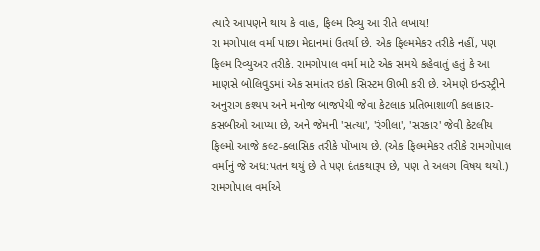ત્યારે આપણને થાય કે વાહ, ફિલ્મ રિવ્યુ આ રીતે લખાય!
રા મગોપાલ વર્મા પાછા મેદાનમાં ઉતર્યા છે. એક ફિલ્મમેકર તરીકે નહીં, પણ ફિલ્મ રિવ્યુઅર તરીકે. રામગોપાલ વર્મા માટે એક સમયે કહેવાતું હતું કે આ માણસે બોલિવુડમાં એક સમાંતર ઇકો સિસ્ટમ ઊભી કરી છે. એમણે ઇન્ડસ્ટ્રીને અનુરાગ કશ્યપ અને મનોજ બાજપેયી જેવા કેટલાક પ્રતિભાશાળી કલાકાર-કસબીઓ આપ્યા છે, અને જેમની 'સત્યા', 'રંગીલા', 'સરકાર' જેવી કેટલીય ફિલ્મો આજે કલ્ટ-ક્લાસિક તરીકે પોંખાય છે. (એક ફિલ્મમેકર તરીકે રામગોપાલ વર્માનું જે અધ:પતન થયું છે તે પણ દંતકથારૂપ છે, પણ તે અલગ વિષય થયો.) રામગોપાલ વર્માએ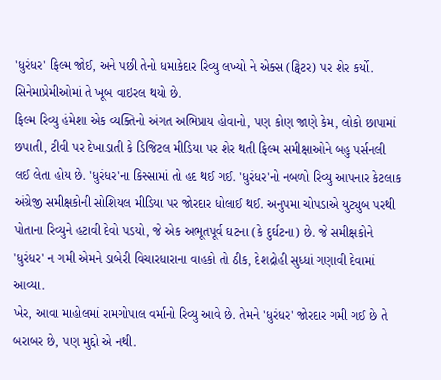'ધુરંધર' ફિલ્મ જોઈ, અને પછી તેનો ધમાકેદાર રિવ્યુ લખ્યો ને એક્સ (ટ્વિટર) પર શેર કર્યો. સિનેમાપ્રેમીઓમાં તે ખૂબ વાઇરલ થયો છે.
ફિલ્મ રિવ્યુ હંમેશા એક વ્યક્તિનો અંગત અભિપ્રાય હોવાનો, પણ કોણ જાણે કેમ, લોકો છાપામાં છપાતી, ટીવી પર દેખાડાતી કે ડિજિટલ મીડિયા પર શેર થતી ફિલ્મ સમીક્ષાઓને બહુ પર્સનલી લઈ લેતા હોય છે. 'ધુરંધર'ના કિસ્સામાં તો હદ થઈ ગઈ. 'ધુરંધર'નો નબળો રિવ્યુ આપનાર કેટલાક અંગ્રેજી સમીક્ષકોની સોશિયલ મીડિયા પર જોરદાર ધોલાઈ થઈ. અનુપમા ચોપડાએ યુટ્યુબ પરથી પોતાના રિવ્યુને હટાવી દેવો પડયો, જે એક અભૂતપૂર્વ ઘટના (કે દુર્ઘટના) છે. જે સમીક્ષકોને 'ધુરંધર' ન ગમી એમને ડાબેરી વિચારધારાના વાહકો તો ઠીક, દેશદ્રોહી સુધ્ધાં ગણાવી દેવામાં આવ્યા.
ખેર, આવા માહોલમાં રામગોપાલ વર્માનો રિવ્યુ આવે છે. તેમને 'ધુરંધર' જોરદાર ગમી ગઈ છે તે બરાબર છે, પણ મુદ્દો એ નથી.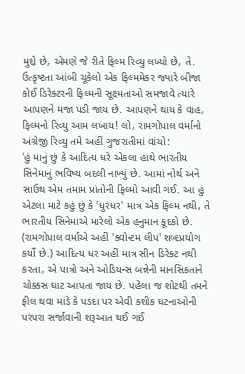મુદ્દો છે, એમણે જે રીતે ફિલ્મ રિવ્યુ લખ્યો છે, તે. ઉત્કૃષ્ટતા આંબી ચૂકેલો એક ફિલ્મમેકર જ્યારે બીજા કોઈ ડિરેક્ટરની ફિલ્મની સૂક્ષ્મતાઓ સમજાવે ત્યારે આપણને મજા પડી જાય છે. આપણને થાય કે વાહ, ફિલ્મનો રિવ્યુ આમ લખાય! લો, રામગોપાલ વર્માનો અંગ્રેજી રિવ્યુ તમે અહીં ગુજરાતીમાં વાંચો:
'હું માનું છું કે આદિત્ય ધરે એકલા હાથે ભારતીય સિનેમાનું ભવિષ્ય બદલી નાખ્યું છે. આમાં નોર્થ અને સાઉથ એમ તમામ પ્રાંતોની ફિલ્મો આવી ગઈ. આ હું એટલા માટે કહું છું કે 'ધુરંધર' માત્ર એક ફિલ્મ નથી, તે ભારતીય સિનેમાએ મારેલો એક હનુમાન કૂદકો છે. (રામગોપાલ વર્માએ અહીં 'ક્વોન્ટમ લીપ' શબ્દપ્રયોગ કર્યો છે.) આદિત્ય ધર અહીં માત્ર સીન ડિરેક્ટ નથી કરતા, એ પાત્રો અને ઓડિયન્સ બન્નેની માનસિકતાને ચોક્કસ ઘાટ આપતા જાય છે. પહેલા જ શોટથી તમને ફીલ થવા માંડે કે પડદા પર એવી કશીક ઘટનાઓની પરંપરા સર્જાવાની શરૂઆત થઈ ગઈ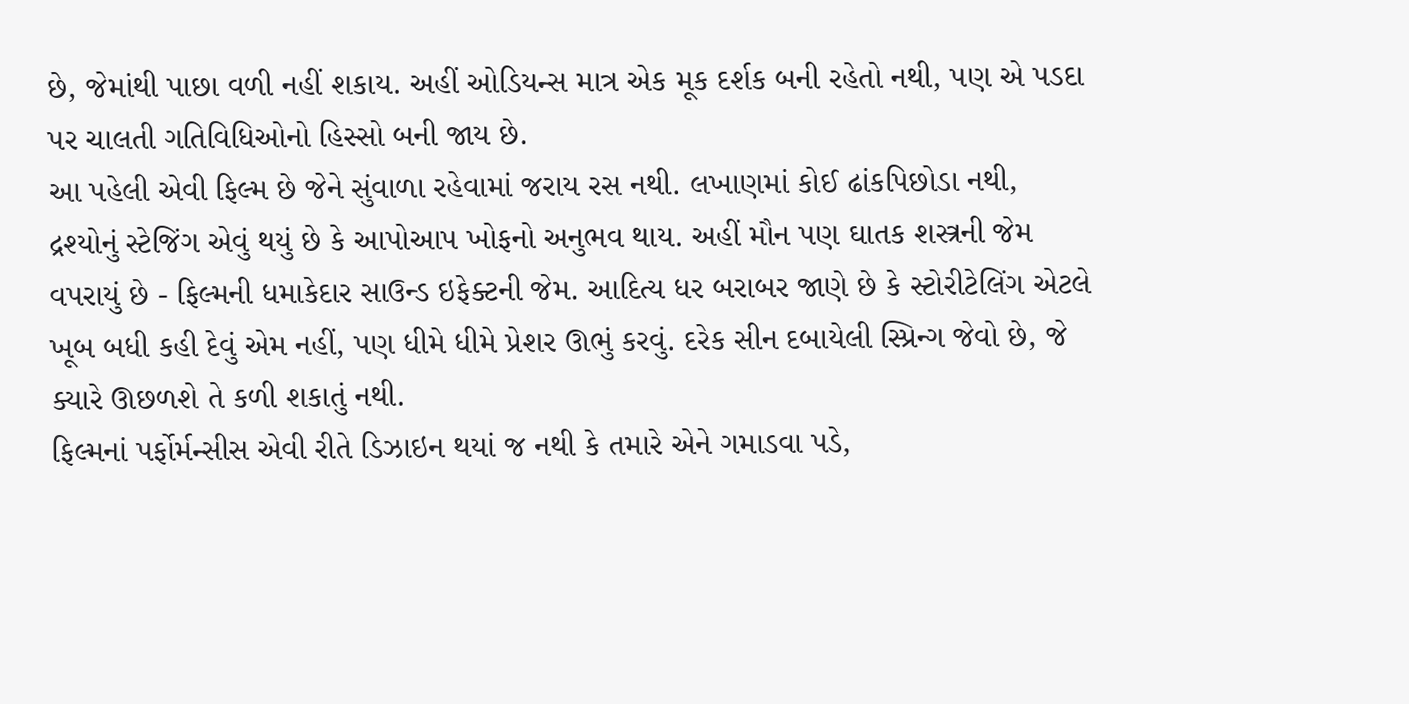છે, જેમાંથી પાછા વળી નહીં શકાય. અહીં ઓડિયન્સ માત્ર એક મૂક દર્શક બની રહેતો નથી, પણ એ પડદા પર ચાલતી ગતિવિધિઓનો હિસ્સો બની જાય છે.
આ પહેલી એવી ફિલ્મ છે જેને સુંવાળા રહેવામાં જરાય રસ નથી. લખાણમાં કોઈ ઢાંકપિછોડા નથી, દ્રશ્યોનું સ્ટેજિંગ એવું થયું છે કે આપોઆપ ખોફનો અનુભવ થાય. અહીં મૌન પણ ઘાતક શસ્ત્રની જેમ વપરાયું છે - ફિલ્મની ધમાકેદાર સાઉન્ડ ઇફેક્ટની જેમ. આદિત્ય ધર બરાબર જાણે છે કે સ્ટોરીટેલિંગ એટલે ખૂબ બધી કહી દેવું એમ નહીં, પણ ધીમે ધીમે પ્રેશર ઊભું કરવું. દરેક સીન દબાયેલી સ્પ્રિન્ગ જેવો છે, જે ક્યારે ઊછળશે તે કળી શકાતું નથી.
ફિલ્મનાં પર્ફોર્મન્સીસ એવી રીતે ડિઝાઇન થયાં જ નથી કે તમારે એને ગમાડવા પડે,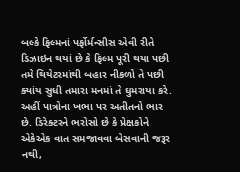બલ્કે ફિલ્મનાં પર્ફોર્મન્સીસ એવી રીતે ડિઝાઇન થયાં છે કે ફિલ્મ પૂરી થયા પછી તમે થિયેટરમાંથી બહાર નીકળો તે પછી ક્યાંય સુધી તમારા મનમાં તે ઘુમરાયા કરે. અહીં પાત્રોના ખભા પર અતીતનો ભાર છે. ડિરેક્ટરને ભરોસો છે કે પ્રેક્ષકોને એકેએક વાત સમજાવવા બેસવાની જરૂર નથી,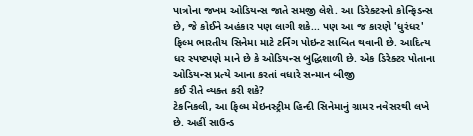પાત્રોના જખમ ઓડિયન્સ જાતે સમજી લેશે. આ ડિરેક્ટરનો કોન્ફિડન્સ છે, જે કોઈને અહંકાર પણ લાગી શકે... પણ આ જ કારણે 'ધુરંધર' ફિલ્મ ભારતીય સિનેમા માટે ટર્નિંગ પોઇન્ટ સાબિત થવાની છે. આદિત્ય ધર સ્પષ્ટપણે માને છે કે ઓડિયન્સ બુદ્ધિશાળી છે. એક ડિરેક્ટર પોતાના ઓડિયન્સ પ્રત્યે આના કરતાં વધારે સન્માન બીજી
કઈ રીતે વ્યક્ત કરી શકે?
ટેકનિકલી, આ ફિલ્મ મેઇનસ્ટ્રીમ હિન્દી સિનેમાનું ગ્રામર નવેસરથી લખે છે. અહીં સાઉન્ડ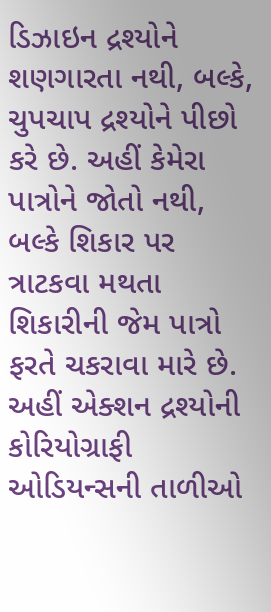ડિઝાઇન દ્રશ્યોને શણગારતા નથી, બલ્કે, ચુપચાપ દ્રશ્યોને પીછો કરે છે. અહીં કેમેરા પાત્રોને જોતો નથી, બલ્કે શિકાર પર ત્રાટકવા મથતા શિકારીની જેમ પાત્રો ફરતે ચકરાવા મારે છે. અહીં એક્શન દ્રશ્યોની કોરિયોગ્રાફી ઓડિયન્સની તાળીઓ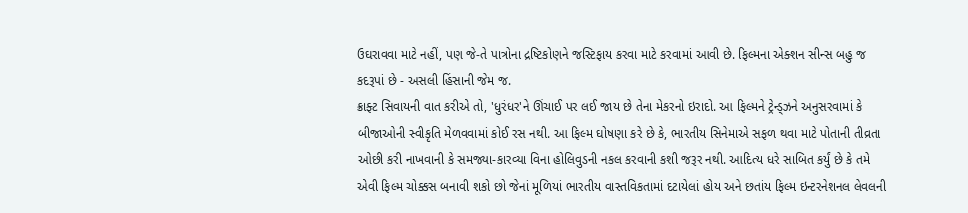ઉઘરાવવા માટે નહીં, પણ જે-તે પાત્રોના દ્રષ્ટિકોણને જસ્ટિફાય કરવા માટે કરવામાં આવી છે. ફિલ્મના એક્શન સીન્સ બહુ જ કદરૂપાં છે - અસલી હિંસાની જેમ જ.
ક્રાફ્ટ સિવાયની વાત કરીએ તો, 'ધુરંધર'ને ઊંચાઈ પર લઈ જાય છે તેના મેકરનો ઇરાદો. આ ફિલ્મને ટ્રેન્ડ્ઝને અનુસરવામાં કે બીજાઓની સ્વીકૃતિ મેળવવામાં કોઈ રસ નથી. આ ફિલ્મ ઘોષણા કરે છે કે, ભારતીય સિનેમાએ સફળ થવા માટે પોતાની તીવ્રતા ઓછી કરી નાખવાની કે સમજ્યા-કારવ્યા વિના હોલિવુડની નકલ કરવાની કશી જરૂર નથી. આદિત્ય ધરે સાબિત કર્યું છે કે તમે એવી ફિલ્મ ચોક્કસ બનાવી શકો છો જેનાં મૂળિયાં ભારતીય વાસ્તવિકતામાં દટાયેલાં હોય અને છતાંય ફિલ્મ ઇન્ટરનેશનલ લેવલની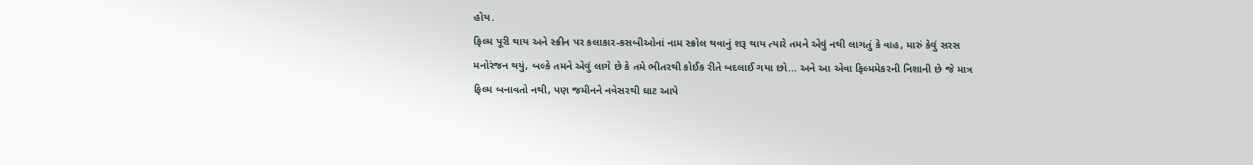હોય.
ફિલ્મ પૂરી થાય અને સ્ક્રીન પર કલાકાર-કસબીઓનાં નામ સ્ક્રોલ થવાનું શરૂ થાય ત્યારે તમને એવું નથી લાગતું કે વાહ, મારું કેવું સરસ મનોરંજન થયું, બલ્કે તમને એવું લાગે છે કે તમે ભીતરથી કોઈક રીતે બદલાઈ ગયા છો... અને આ એવા ફિલ્મમેકરની નિશાની છે જે માત્ર ફિલ્મ બનાવતો નથી, પણ જમીનને નવેસરથી ઘાટ આપે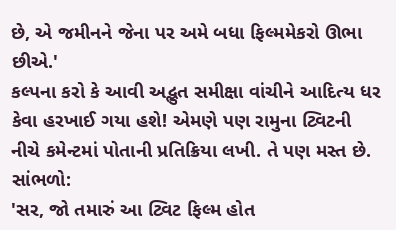છે, એ જમીનને જેના પર અમે બધા ફિલ્મમેકરો ઊભા છીએ.'
કલ્પના કરો કે આવી અદ્ભુત સમીક્ષા વાંચીને આદિત્ય ધર કેવા હરખાઈ ગયા હશે! એમણે પણ રામુના ટ્વિટની નીચે કમેન્ટમાં પોતાની પ્રતિક્રિયા લખી. તે પણ મસ્ત છે. સાંભળો:
'સર, જો તમારું આ ટ્વિટ ફિલ્મ હોત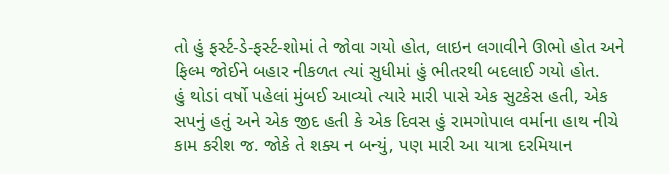તો હું ફર્સ્ટ-ડે-ફર્સ્ટ-શોમાં તે જોવા ગયો હોત, લાઇન લગાવીને ઊભો હોત અને ફિલ્મ જોઈને બહાર નીકળત ત્યાં સુધીમાં હું ભીતરથી બદલાઈ ગયો હોત.
હું થોડાં વર્ષો પહેલાં મુંબઈ આવ્યો ત્યારે મારી પાસે એક સુટકેસ હતી, એક સપનું હતું અને એક જીદ હતી કે એક દિવસ હું રામગોપાલ વર્માના હાથ નીચે કામ કરીશ જ. જોકે તે શક્ય ન બન્યું, પણ મારી આ યાત્રા દરમિયાન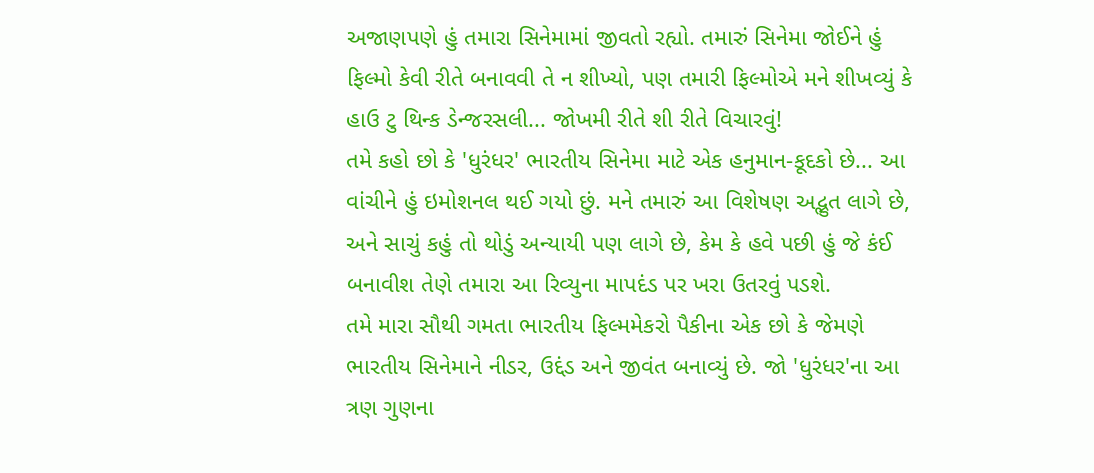અજાણપણે હું તમારા સિનેમામાં જીવતો રહ્યો. તમારું સિનેમા જોઈને હું ફિલ્મો કેવી રીતે બનાવવી તે ન શીખ્યો, પણ તમારી ફિલ્મોએ મને શીખવ્યું કે હાઉ ટુ થિન્ક ડેન્જરસલી... જોખમી રીતે શી રીતે વિચારવું!
તમે કહો છો કે 'ધુરંધર' ભારતીય સિનેમા માટે એક હનુમાન-કૂદકો છે... આ વાંચીને હું ઇમોશનલ થઈ ગયો છું. મને તમારું આ વિશેષણ અદ્ભુત લાગે છે, અને સાચું કહું તો થોડું અન્યાયી પણ લાગે છે, કેમ કે હવે પછી હું જે કંઈ બનાવીશ તેણે તમારા આ રિવ્યુના માપદંડ પર ખરા ઉતરવું પડશે.
તમે મારા સૌથી ગમતા ભારતીય ફિલ્મમેકરો પૈકીના એક છો કે જેમણે ભારતીય સિનેમાને નીડર, ઉદ્દંડ અને જીવંત બનાવ્યું છે. જો 'ધુરંધર'ના આ ત્રણ ગુણના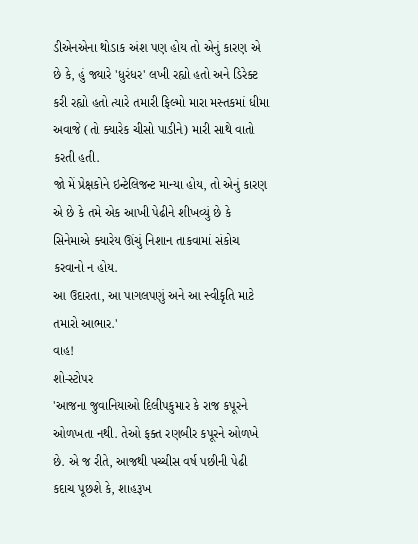ડીએનએના થોડાક અંશ પણ હોય તો એનું કારણ એ છે કે, હું જ્યારે 'ધુરંધર' લખી રહ્યો હતો અને ડિરેક્ટ કરી રહ્યો હતો ત્યારે તમારી ફિલ્મો મારા મસ્તકમાં ધીમા અવાજે (તો ક્યારેક ચીસો પાડીને) મારી સાથે વાતો કરતી હતી.
જો મેં પ્રેક્ષકોને ઇન્ટેલિજન્ટ માન્યા હોય, તો એનું કારણ એ છે કે તમે એક આખી પેઢીને શીખવ્યું છે કે સિનેમાએ ક્યારેય ઊંચું નિશાન તાકવામાં સંકોચ કરવાનો ન હોય.
આ ઉદારતા, આ પાગલપણું અને આ સ્વીકૃતિ માટે તમારો આભાર.'
વાહ!
શો-સ્ટોપર
'આજના જુવાનિયાઓ દિલીપકુમાર કે રાજ કપૂરને ઓળખતા નથી. તેઓ ફક્ત રણબીર કપૂરને ઓળખે છે. એ જ રીતે, આજથી પચ્ચીસ વર્ષ પછીની પેઢી કદાચ પૂછશે કે, શાહરૂખ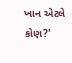ખાન એટલે કોણ?'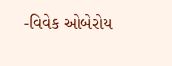-વિવેક ઓબેરોય